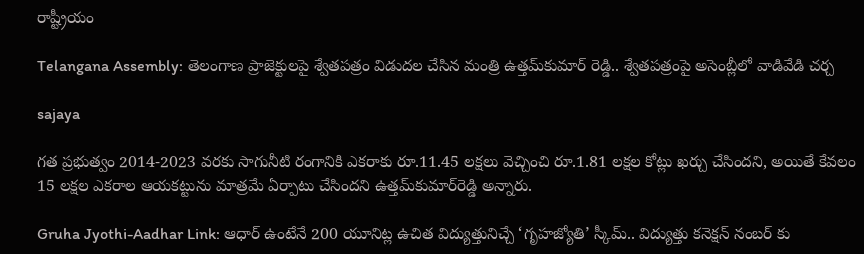రాష్ట్రీయం

Telangana Assembly: తెలంగాణ ప్రాజెక్టులపై శ్వేతపత్రం విడుదల చేసిన మంత్రి ఉత్తమ్‌కుమార్‌ రెడ్డి.. శ్వేతపత్రంపై అసెంబ్లీలో వాడివేడి చర్చ

sajaya

గత ప్రభుత్వం 2014-2023 వరకు సాగునీటి రంగానికి ఎకరాకు రూ.11.45 లక్షలు వెచ్చించి రూ.1.81 లక్షల కోట్లు ఖర్చు చేసిందని, అయితే కేవలం 15 లక్షల ఎకరాల ఆయకట్టును మాత్రమే ఏర్పాటు చేసిందని ఉత్తమ్‌కుమార్‌రెడ్డి అన్నారు.

Gruha Jyothi-Aadhar Link: ఆధార్‌ ఉంటేనే 200 యూనిట్ల ఉచిత విద్యుత్తునిచ్చే ‘గృహజ్యోతి’ స్కీమ్.. విద్యుత్తు కనెక్షన్‌ నంబర్‌ కు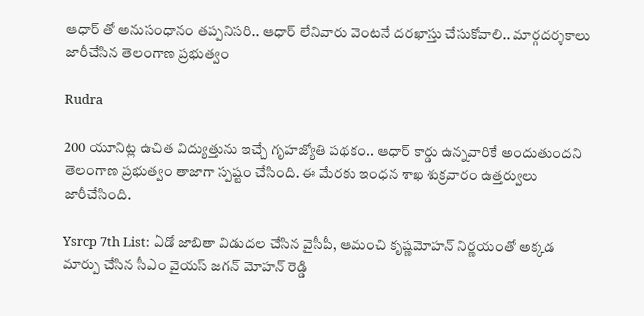ఆధార్‌ తో అనుసంధానం తప్పనిసరి.. ఆధార్ లేనివారు వెంటనే దరఖాస్తు చేసుకోవాలి.. మార్గదర్శకాలు జారీచేసిన తెలంగాణ ప్రభుత్వం

Rudra

200 యూనిట్ల ఉచిత విద్యుత్తును ఇచ్చే గృహజ్యోతి పథకం.. ఆధార్‌ కార్డు ఉన్నవారికే అందుతుందని తెలంగాణ ప్రభుత్వం తాజాగా స్పష్టం చేసింది. ఈ మేరకు ఇంధన శాఖ శుక్రవారం ఉత్తర్వులు జారీచేసింది.

Ysrcp 7th List: ఏడో జాబితా విడుద‌ల చేసిన వైసీపీ, ఆమంచి కృష్ణ‌మోహ‌న్ నిర్ణ‌యంతో అక్క‌డ మార్పు చేసిన సీఎం వైయ‌స్ జ‌గ‌న్ మోహ‌న్ రెడ్డి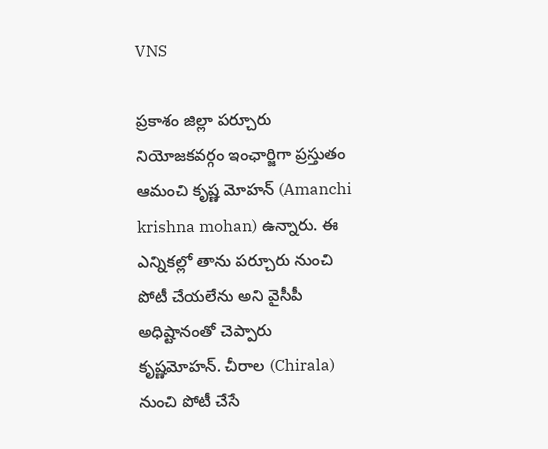VNS

ప్రకాశం జిల్లా పర్చూరు నియోజకవర్గం ఇంఛార్జిగా ప్రస్తుతం ఆమంచి కృష్ణ మోహన్ (Amanchi krishna mohan) ఉన్నారు. ఈ ఎన్నికల్లో తాను పర్చూరు నుంచి పోటీ చేయలేను అని వైసీపీ అధిష్టానంతో చెప్పారు కృష్ణమోహన్. చీరాల (Chirala) నుంచి పోటీ చేసే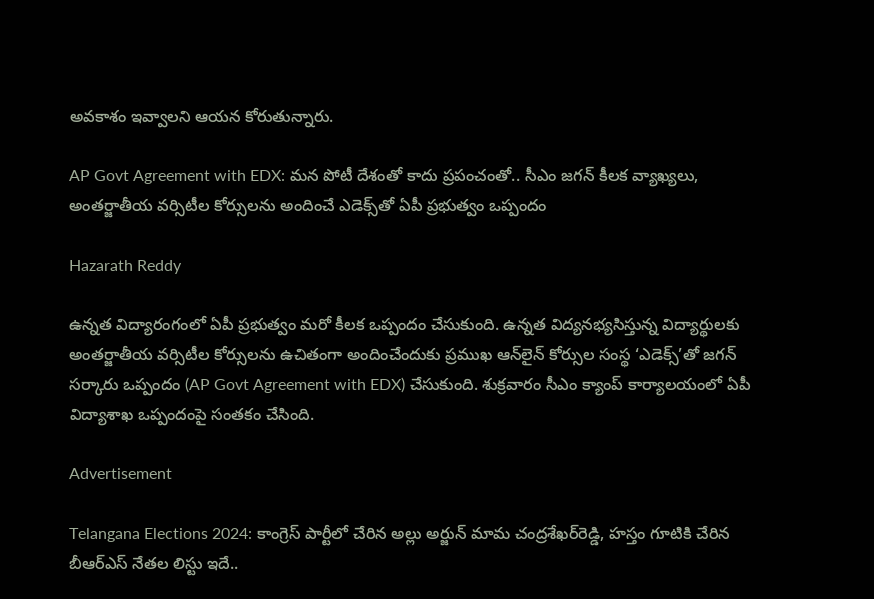అవకాశం ఇవ్వాలని ఆయన కోరుతున్నారు.

AP Govt Agreement with EDX: మన పోటీ దేశంతో కాదు ప్రపంచంతో.. సీఎం జగన్ కీలక వ్యాఖ్యలు, అంతర్జాతీయ వర్సిటీల కోర్సులను అందించే ఎడెక్స్‌తో ఏపీ ప్రభుత్వం ఒప్పందం

Hazarath Reddy

ఉన్నత విద్యారంగంలో ఏపీ ప్రభుత్వం మరో కీలక ఒప్పందం చేసుకుంది. ఉన్నత విద్యనభ్యసిస్తున్న విద్యార్థులకు అంతర్జాతీయ వర్సిటీల కోర్సులను ఉచితంగా అందించేందుకు ప్రముఖ ఆన్‌లైన్‌ కోర్సుల సంస్థ ‘ఎడెక్స్‌’తో జగన్ సర్కారు ఒప్పందం (AP Govt Agreement with EDX) చేసుకుంది. శుక్రవారం సీఎం క్యాంప్ కార్యాలయంలో ఏపీ విద్యాశాఖ ఒప్పందంపై సంతకం చేసింది.

Advertisement

Telangana Elections 2024: కాంగ్రెస్ పార్టీలో చేరిన అల్లు అర్జున్‌ మామ చంద్రశేఖర్‌రెడ్డి, హస్తం గూటికి చేరిన బీఆర్ఎస్ నేతల లిస్టు ఇదే..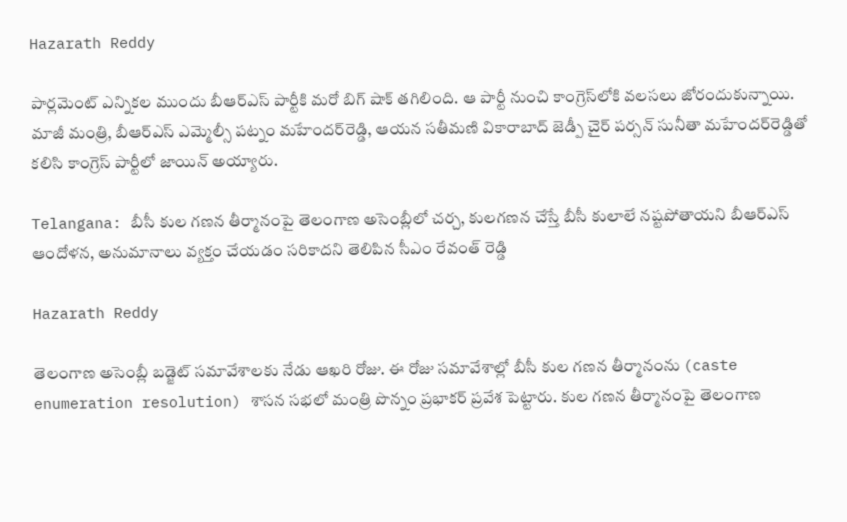Hazarath Reddy

పార్లమెంట్‌ ఎన్నికల ముందు బీఆర్‌ఎస్‌ పార్టీకి మరో బిగ్ షాక్ తగిలింది. ఆ పార్టీ నుంచి కాంగ్రెస్‌లోకి వలసలు జోరందుకున్నాయి. మాజీ మంత్రి, బీఆర్‌ఎస్‌ ఎమ్మెల్సీ పట్నం మహేందర్‌రెడ్డి, ఆయన సతీమణి వికారాబాద్‌ జెడ్పీ చైర్‌ పర్సన్‌ సునీతా మహేందర్‌రెడ్డితో కలిసి కాంగ్రెస్‌ పార్టీలో జాయిన్‌ అయ్యారు.

Telangana: బీసీ కుల గణన తీర్మానంపై తెలంగాణ అసెంబ్లీలో చర్చ, కులగణన చేస్తే బీసీ కులాలే నష్టపోతాయని బీఆర్ఎస్ ఆందోళన, అనుమానాలు వ్యక్తం చేయడం సరికాదని తెలిపిన సీఎం రేవంత్ రెడ్డి

Hazarath Reddy

తెలంగాణ అసెంబ్లీ బడ్జెట్‌ సమావేశాలకు నేడు ఆఖరి రోజు. ఈ రోజు సమావేశాల్లో బీసీ కుల గణన తీర్మానంను (caste enumeration resolution) శాసన సభలో మంత్రి పొన్నం ప్రభాకర్ ప్రవేశ పెట్టారు. కుల గణన తీర్మానంపై తెలంగాణ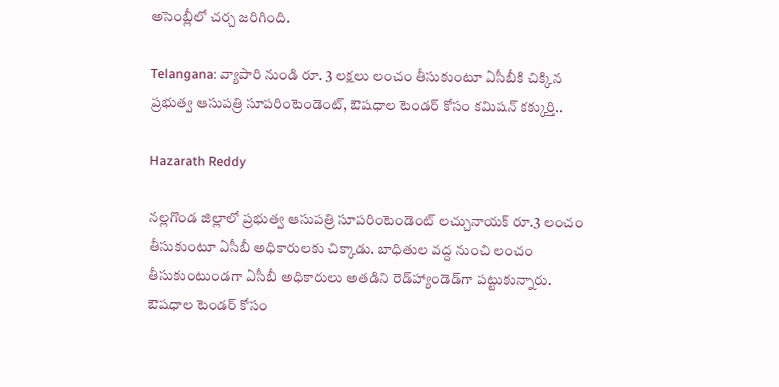అసెంబ్లీలో చర్చ జరిగింది.

Telangana: వ్యాపారి నుండి రూ. 3 లక్షలు లంచం తీసుకుంటూ ఏసీబీకి చిక్కిన ప్రభుత్వ ఆసుపత్రి సూపరింటెండెంట్‌, ఔషధాల టెండర్‌ కోసం కమిషన్ కక్కుర్తి..

Hazarath Reddy

నల్లగొండ జిల్లాలో ప్రభుత్వ ఆసుపత్రి సూపరింటెండెంట్‌ లచ్చునాయక్‌ రూ.3 లంచం తీసుకుంటూ ఏసీబీ అధికారులకు చిక్కాడు. బాధితుల వద్ద నుంచి లంచం తీసుకుంటుండగా ఏసీబీ అధికారులు అతడిని రెడ్‌హ్యాండెడ్‌గా పట్టుకున్నారు. ఔషధాల టెండర్‌ కోసం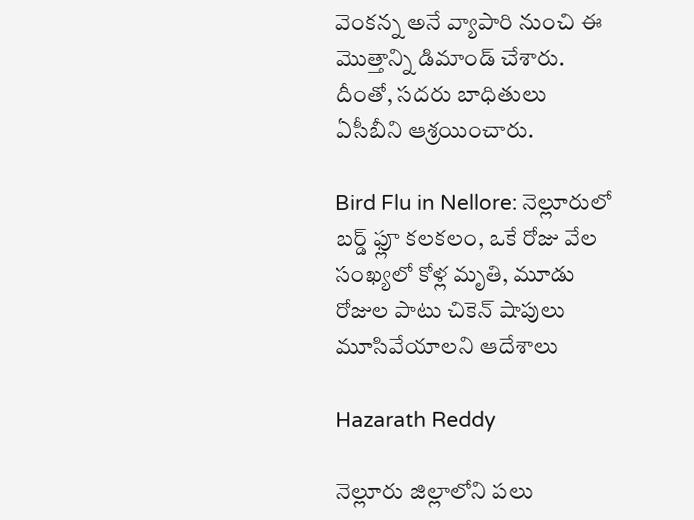వెంకన్న అనే వ్యాపారి నుంచి ఈ మొత్తాన్ని డిమాండ్‌ చేశారు. దీంతో, సదరు బాధితులు ఏసీబీని ఆశ్రయించారు.

Bird Flu in Nellore: నెల్లూరులో బర్డ్‌ ఫ్లూ కలకలం, ఒకే రోజు వేల సంఖ్యలో కోళ్ల మృతి, మూడు రోజుల పాటు చికెన్‌ షాపులు మూసివేయాలని ఆదేశాలు

Hazarath Reddy

నెల్లూరు జిల్లాలోని పలు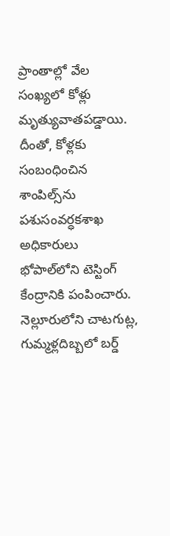ప్రాంతాల్లో వేల సంఖ్యలో కోళ్లు మృత్యువాతపడ్డాయి. దీంతో, కోళ్లకు సంబంధించిన శాంపిల్స్‌ను పశుసంవర్ధకశాఖ అధికారులు భోపాల్‌లోని టెస్టింగ్‌ కేంద్రానికి పంపించారు. నెల్లూరులోని చాటగుట్ల, గుమ్మళ్లదిబ్బలో బర్డ్‌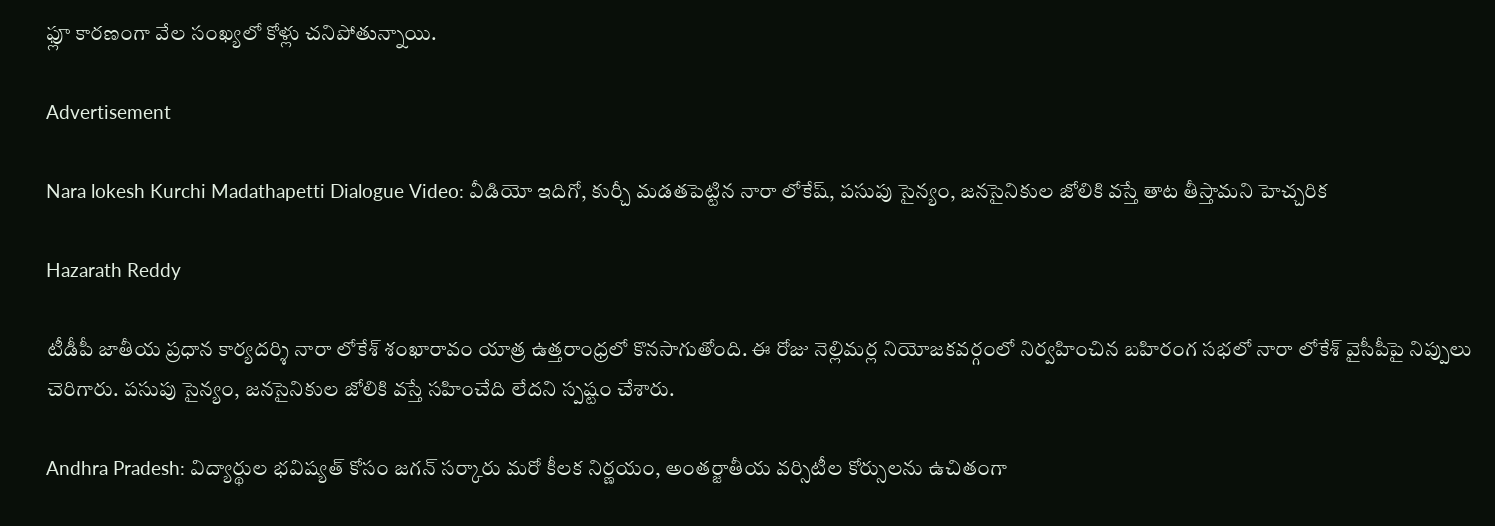ఫ్లూ కారణంగా వేల సంఖ్యలో కోళ్లు చనిపోతున్నాయి.

Advertisement

Nara lokesh Kurchi Madathapetti Dialogue Video: వీడియో ఇదిగో, కుర్చీ మడతపెట్టిన నారా లోకేష్, పసుపు సైన్యం, జనసైనికుల జోలికి వస్తే తాట తీస్తామని హెచ్చరిక

Hazarath Reddy

టీడీపీ జాతీయ ప్రధాన కార్యదర్శి నారా లోకేశ్ శంఖారావం యాత్ర ఉత్తరాంధ్రలో కొనసాగుతోంది. ఈ రోజు నెల్లిమర్ల నియోజకవర్గంలో నిర్వహించిన బహిరంగ సభలో నారా లోకేశ్ వైసీపీపై నిప్పులు చెరిగారు. పసుపు సైన్యం, జనసైనికుల జోలికి వస్తే సహించేది లేదని స్పష్టం చేశారు.

Andhra Pradesh: విద్యార్థుల భవిష్యత్ కోసం జగన్ సర్కారు మరో కీలక నిర్ణయం, అంతర్జాతీయ వర్సిటీల కోర్సులను ఉచితంగా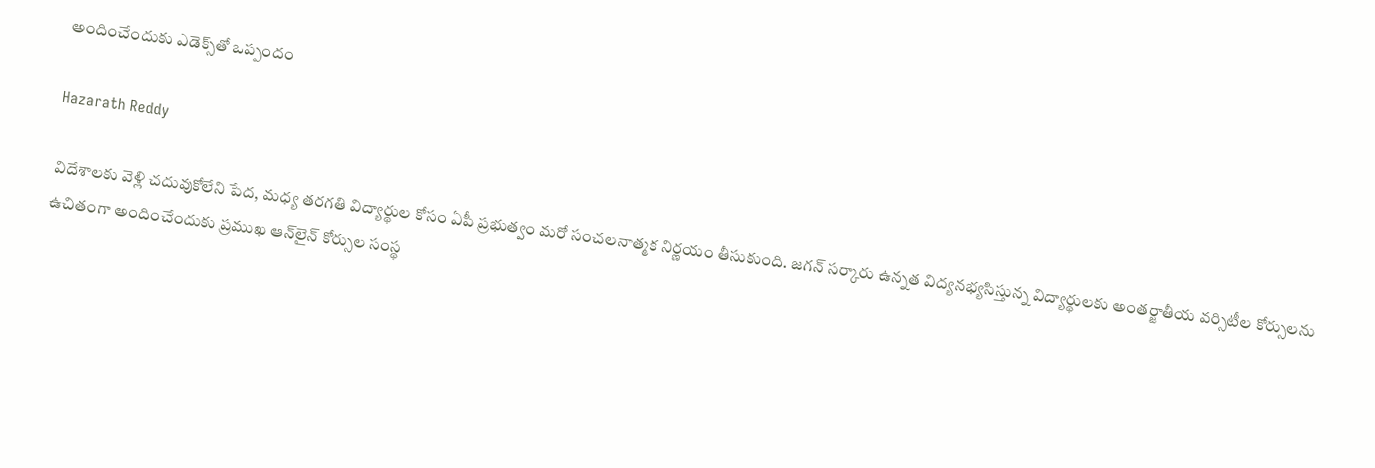అందించేందుకు ఎడెక్స్‌తో ఒప్పందం

Hazarath Reddy

విదేశాలకు వెళ్లి చదువుకోలేని పేద, మధ్య తరగతి విద్యార్థుల కోసం ఏపీ ప్రభుత్వం మరో సంచలనాత్మక నిర్ణయం తీసుకుంది. జగన్ సర్కారు ఉన్నత విద్యనభ్యసిస్తున్న విద్యార్థులకు అంతర్జాతీయ వర్సిటీల కోర్సులను ఉచితంగా అందించేందుకు ప్రముఖ ఆన్‌లైన్‌ కోర్సుల సంస్థ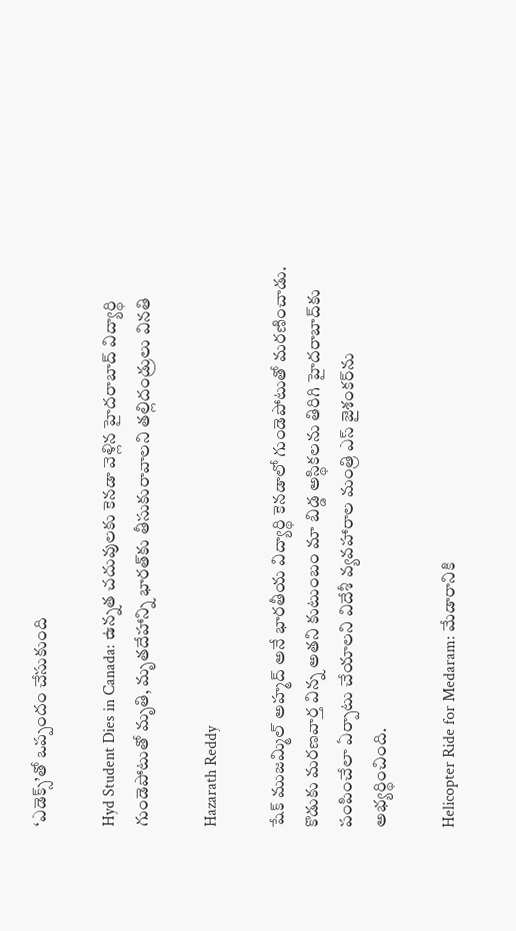‘ఎడెక్స్‌’తో ఒప్పందం చేసుకుంది

Hyd Student Dies in Canada: ఉన్నత చదువులకు కెనడా వెళ్లిన హైదరాబాద్ విద్యార్థి గుండెపోటుతో మృతి, మృతదేహాన్ని భారత్‌కు తీసుకురావాలని తల్లిదండ్రులు వినతి

Hazarath Reddy

షేక్ ముజమ్మిల్ అహ్మద్ అనే భారతీయ విద్యార్థి కెనడాలో గుండెపోటుతో మరణించాడు. కొడుకు మరణవార్త విన్న అతని కుటుంబం మా బిడ్డ అస్థికలను తిరిగి హైదరాబాద్‌కు పంపించేలా ఏర్పాటు చేయాలని విదేశీ వ్యవహారాల మంత్రి ఎస్ జైశంకర్‌ను అభ్యర్థించింది.

Helicopter Ride for Medaram: మేడారానికి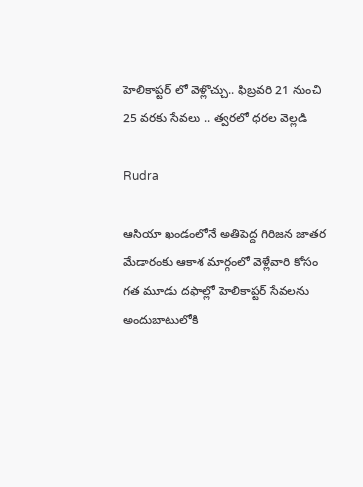హెలికాప్టర్‌ లో వెళ్లొచ్చు.. ఫిబ్రవరి 21 నుంచి 25 వరకు సేవలు .. త్వరలో ధరల వెల్లడి

Rudra

ఆసియా ఖండంలోనే అతిపెద్ద గిరిజన జాతర మేడారంకు ఆకాశ మార్గంలో వెళ్లేవారి కోసం గత మూడు దఫాల్లో హెలికాప్టర్‌ సేవలను అందుబాటులోకి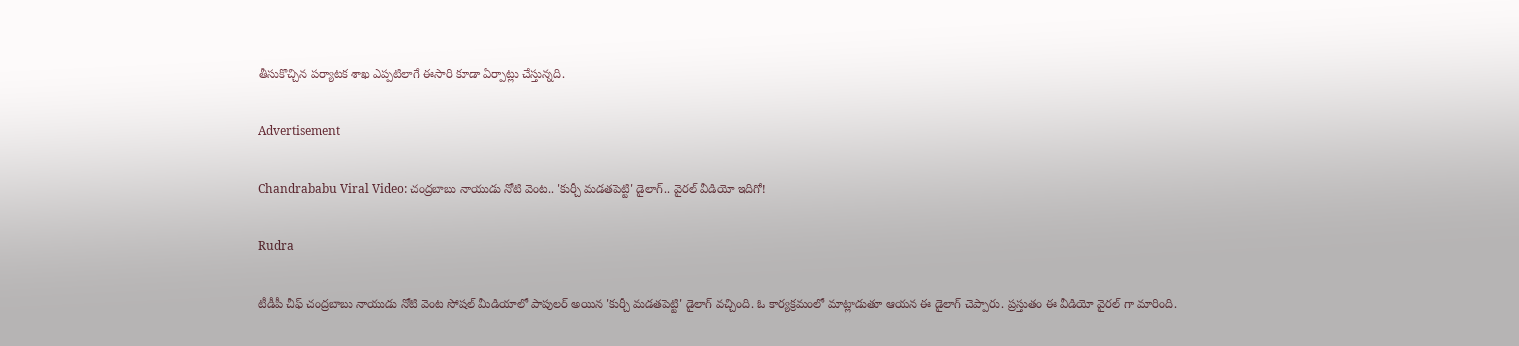తీసుకొచ్చిన పర్యాటక శాఖ ఎప్పటిలాగే ఈసారి కూడా ఏర్పాట్లు చేస్తున్నది.

Advertisement

Chandrababu Viral Video: చంద్రబాబు నాయుడు నోటి వెంట.. 'కుర్చీ మడతపెట్టి' డైలాగ్.. వైరల్ వీడియో ఇదిగో!

Rudra

టీడీపీ చీఫ్ చంద్రబాబు నాయుడు నోటి వెంట సోషల్ మీడియాలో పాపులర్ అయిన 'కుర్చీ మడతపెట్టి' డైలాగ్ వచ్చింది. ఓ కార్యక్రమంలో మాట్లాడుతూ ఆయన ఈ డైలాగ్ చెప్పారు. ప్రస్తుతం ఈ వీడియో వైరల్ గా మారింది.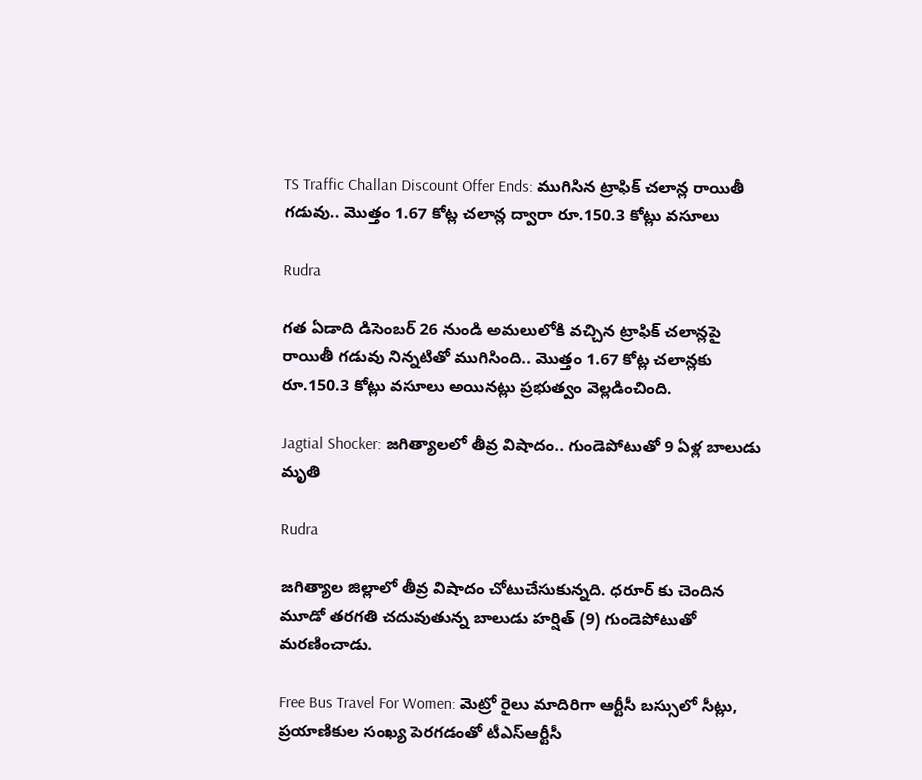TS Traffic Challan Discount Offer Ends: ముగిసిన ట్రాఫిక్ చలాన్ల రాయితీ గడువు.. మొత్తం 1.67 కోట్ల చలాన్ల ద్వారా రూ.150.3 కోట్లు వసూలు

Rudra

గత ఏడాది డిసెంబర్ 26 నుండి అమలులోకి వచ్చిన ట్రాఫిక్ చలాన్లపై రాయితీ గడువు నిన్నటితో ముగిసింది.. మొత్తం 1.67 కోట్ల చలాన్లకు రూ.150.3 కోట్లు వసూలు అయినట్లు ప్రభుత్వం వెల్లడించింది.

Jagtial Shocker: జగిత్యాలలో తీవ్ర విషాదం.. గుండెపోటుతో 9 ఏళ్ల బాలుడు మృతి

Rudra

జగిత్యాల జిల్లాలో తీవ్ర విషాదం చోటుచేసుకున్నది. ధరూర్‌ కు చెందిన మూడో తరగతి చదువుతున్న బాలుడు హర్షిత్ (9) గుండెపోటుతో మరణించాడు.

Free Bus Travel For Women: మెట్రో రైలు మాదిరిగా ఆర్టీసీ బస్సులో సీట్లు, ప్రయాణికుల సంఖ్య పెరగడంతో టీఎస్ఆర్టీసీ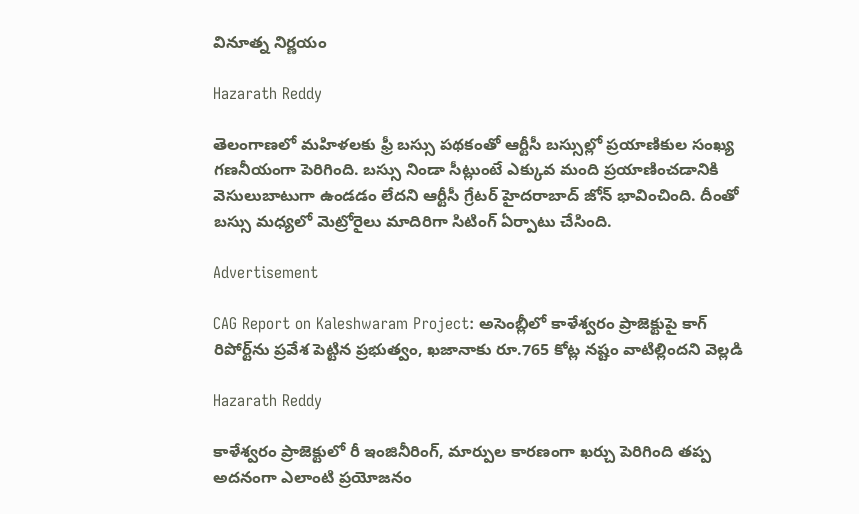వినూత్న నిర్ణయం

Hazarath Reddy

తెలంగాణలో మహిళలకు ఫ్రీ బస్సు పథకంతో ఆర్టీసీ బస్సుల్లో ప్రయాణికుల సంఖ్య గణనీయంగా పెరిగింది. బస్సు నిండా సీట్లుంటే ఎక్కువ మంది ప్రయాణించడానికి వెసులుబాటుగా ఉండడం లేదని ఆర్టీసీ గ్రేటర్ హైదరాబాద్ జోన్ భావించింది. దీంతో బస్సు మధ్యలో మెట్రోరైలు మాదిరిగా సిటింగ్ ఏర్పాటు చేసింది.

Advertisement

CAG Report on Kaleshwaram Project: అసెంబ్లీలో కాళేశ్వరం ప్రాజెక్టుపై కాగ్ రిపోర్ట్‌ను ప్రవేశ పెట్టిన ప్రభుత్వం, ఖజానాకు రూ.765 కోట్ల నష్టం వాటిల్లిందని వెల్లడి

Hazarath Reddy

కాళేశ్వరం ప్రాజెక్టులో రీ ఇంజినీరింగ్, మార్పుల కారణంగా ఖర్చు పెరిగింది తప్ప అదనంగా ఎలాంటి ప్రయోజనం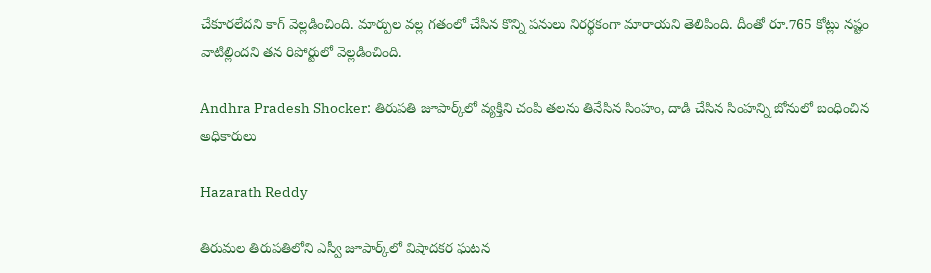చేకూరలేదని కాగ్ వెల్లడించింది. మార్పుల వల్ల గతంలో చేసిన కొన్ని పనులు నిరర్థకంగా మారాయని తెలిపింది. దీంతో రూ.765 కోట్లు నష్టం వాటిల్లిందని తన రిపోర్టులో వెల్లడించింది.

Andhra Pradesh Shocker: తిరుపతి జూపార్క్‌లో వ్యక్తిని చంపి తలను తినేసిన సింహం, దాడి చేసిన సింహన్ని బోనులో బంధించిన అధికారులు

Hazarath Reddy

తిరుమల తిరుపతిలోని ఎస్వీ జూపార్క్‌లో విషాదకర ఘటన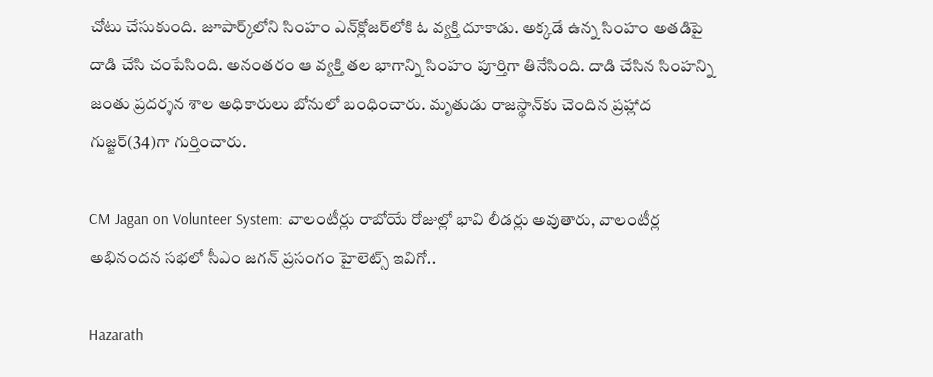చోటు చేసుకుంది. జూపార్క్‌‌లోని సింహం ఎన్‌క్లోజర్‌లోకి ఓ వ్యక్తి దూకాడు. అక్కడే ఉన్న సింహం అతడిపై దాడి చేసి చంపేసింది. అనంతరం ఆ వ్యక్తి తల భాగాన్ని సింహం పూర్తిగా తినేసింది. దాడి చేసిన సింహన్ని జంతు ప్రదర్శన శాల అధికారులు బోనులో బంధించారు. మృతుడు రాజస్థాన్‌కు చెందిన ప్రహ్లాద గుజ్జర్‌(34)గా గుర్తించారు.

CM Jagan on Volunteer System: వాలంటీర్లు రాబోయే రోజుల్లో భావి లీడర్లు అవుతారు, వాలంటీర్ల అభినందన సభలో సీఎం జగన్ ప్రసంగం హైలెట్స్ ఇవిగో..

Hazarath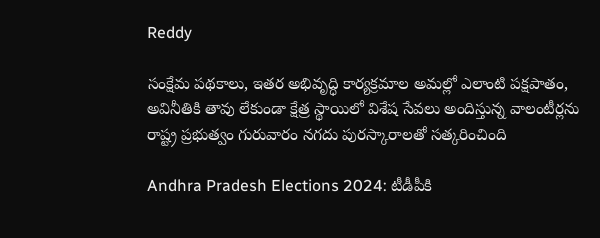Reddy

సంక్షేమ పథకాలు, ఇతర అభివృద్ధి కార్యక్రమాల అమల్లో ఎలాంటి పక్షపాతం, అవినీతికి తావు లేకుండా క్షేత్ర స్థాయిలో విశేష సేవలు అందిస్తున్న వాలంటీర్లను రాష్ట్ర ప్రభుత్వం గురువారం నగదు పురస్కారాలతో సత్కరించింది

Andhra Pradesh Elections 2024: టీడీపీకి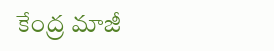కేంద్ర మాజీ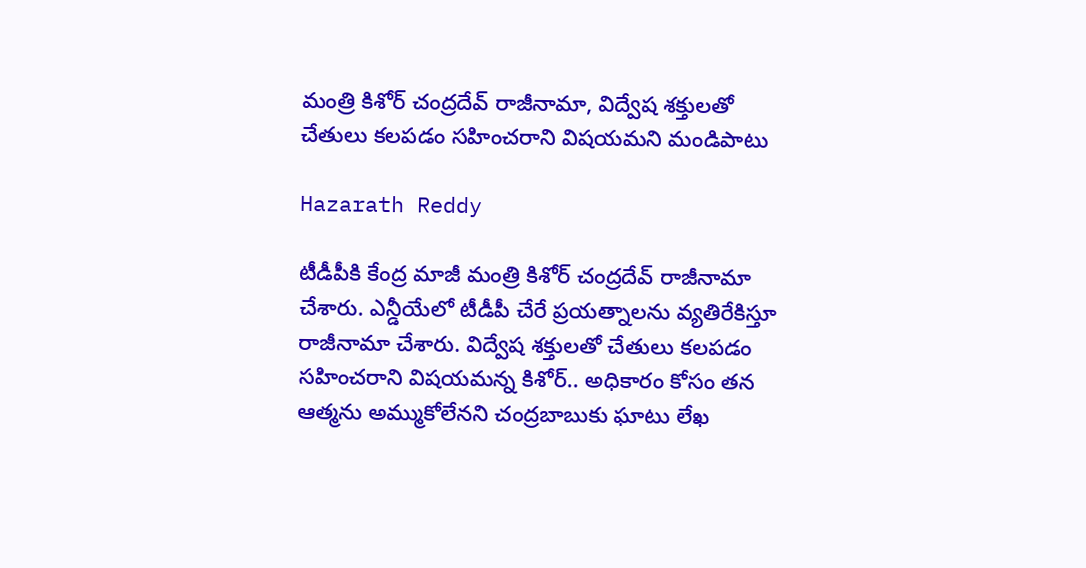మంత్రి కిశోర్ చంద్రదేవ్ రాజీనామా, విద్వేష శక్తులతో చేతులు కలపడం సహించరాని విషయమని మండిపాటు

Hazarath Reddy

టీడీపీకి కేంద్ర మాజీ మంత్రి కిశోర్ చంద్రదేవ్ రాజీనామా చేశారు. ఎన్డీయేలో టీడీపీ చేరే ప్రయత్నాలను వ్యతిరేకిస్తూ రాజీనామా చేశారు. విద్వేష శక్తులతో చేతులు కలపడం సహించరాని విషయమన్న కిశోర్‌.. అధికారం కోసం తన ఆత్మను అమ్ముకోలేనని చంద్రబాబుకు ఘాటు లేఖ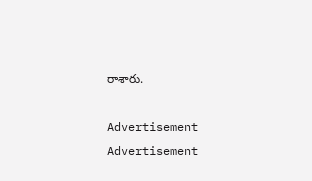రాశారు.

Advertisement
Advertisement